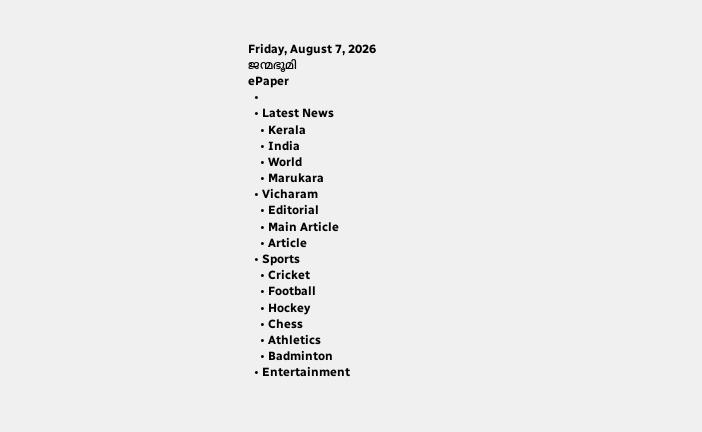Friday, August 7, 2026
ജന്മഭൂമി
ePaper
  •
  • Latest News
    • Kerala
    • India
    • World
    • Marukara
  • Vicharam
    • Editorial
    • Main Article
    • Article
  • Sports
    • Cricket
    • Football
    • Hockey
    • Chess
    • Athletics
    • Badminton
  • Entertainment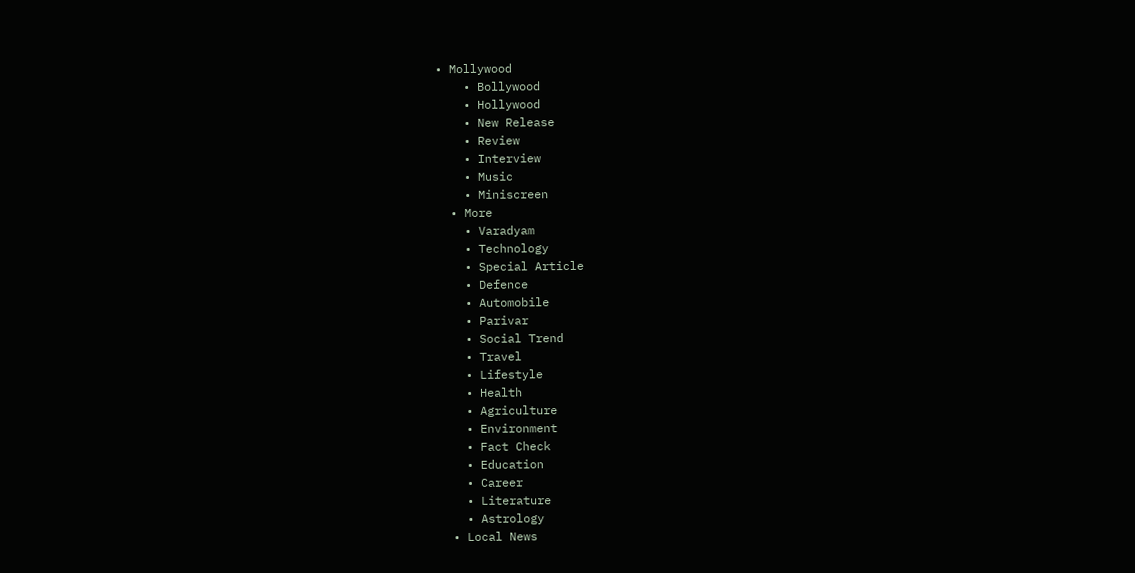• Mollywood
    • Bollywood
    • Hollywood
    • New Release
    • Review
    • Interview
    • Music
    • Miniscreen
  • More
    • Varadyam
    • Technology
    • Special Article
    • Defence
    • Automobile
    • Parivar
    • Social Trend
    • Travel
    • Lifestyle
    • Health
    • Agriculture
    • Environment
    • Fact Check
    • Education
    • Career
    • Literature
    • Astrology
  • Local News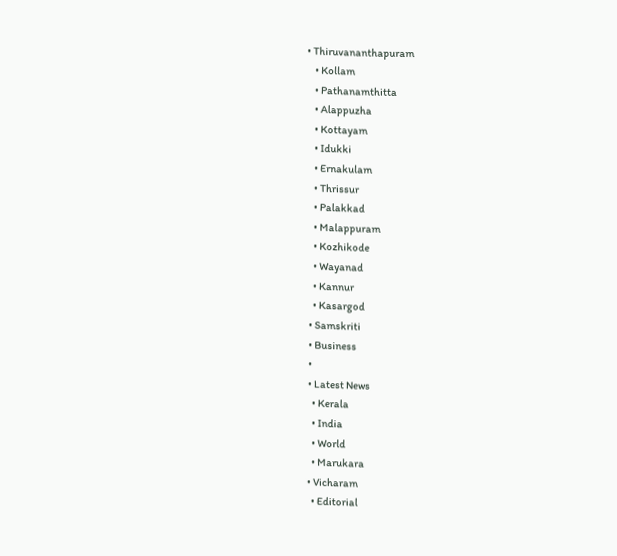• Thiruvananthapuram
    • Kollam
    • Pathanamthitta
    • Alappuzha
    • Kottayam
    • Idukki
    • Ernakulam
    • Thrissur
    • Palakkad
    • Malappuram
    • Kozhikode
    • Wayanad
    • Kannur
    • Kasargod
  • Samskriti
  • Business
  •
  • Latest News
    • Kerala
    • India
    • World
    • Marukara
  • Vicharam
    • Editorial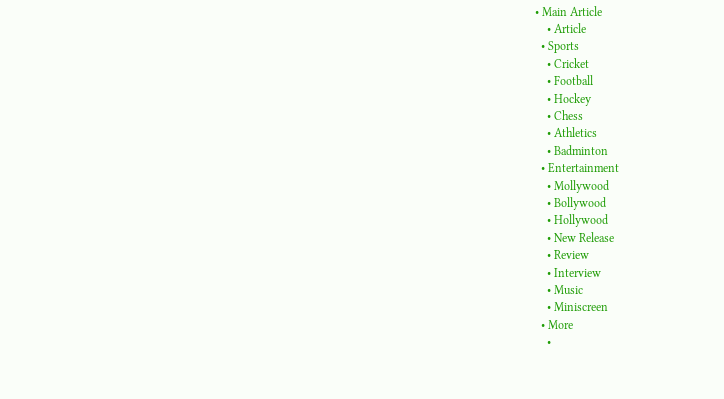• Main Article
    • Article
  • Sports
    • Cricket
    • Football
    • Hockey
    • Chess
    • Athletics
    • Badminton
  • Entertainment
    • Mollywood
    • Bollywood
    • Hollywood
    • New Release
    • Review
    • Interview
    • Music
    • Miniscreen
  • More
    •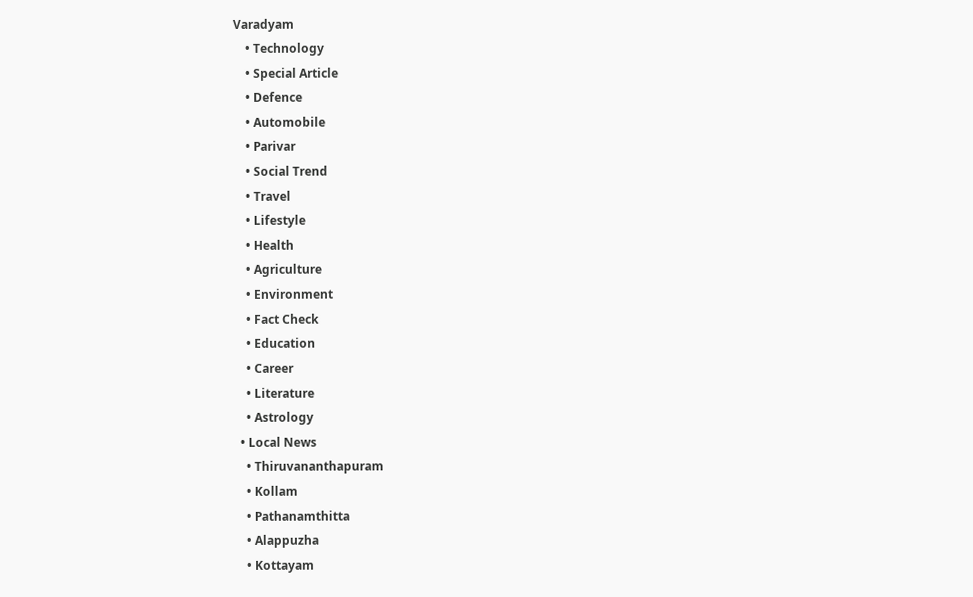Varadyam
    • Technology
    • Special Article
    • Defence
    • Automobile
    • Parivar
    • Social Trend
    • Travel
    • Lifestyle
    • Health
    • Agriculture
    • Environment
    • Fact Check
    • Education
    • Career
    • Literature
    • Astrology
  • Local News
    • Thiruvananthapuram
    • Kollam
    • Pathanamthitta
    • Alappuzha
    • Kottayam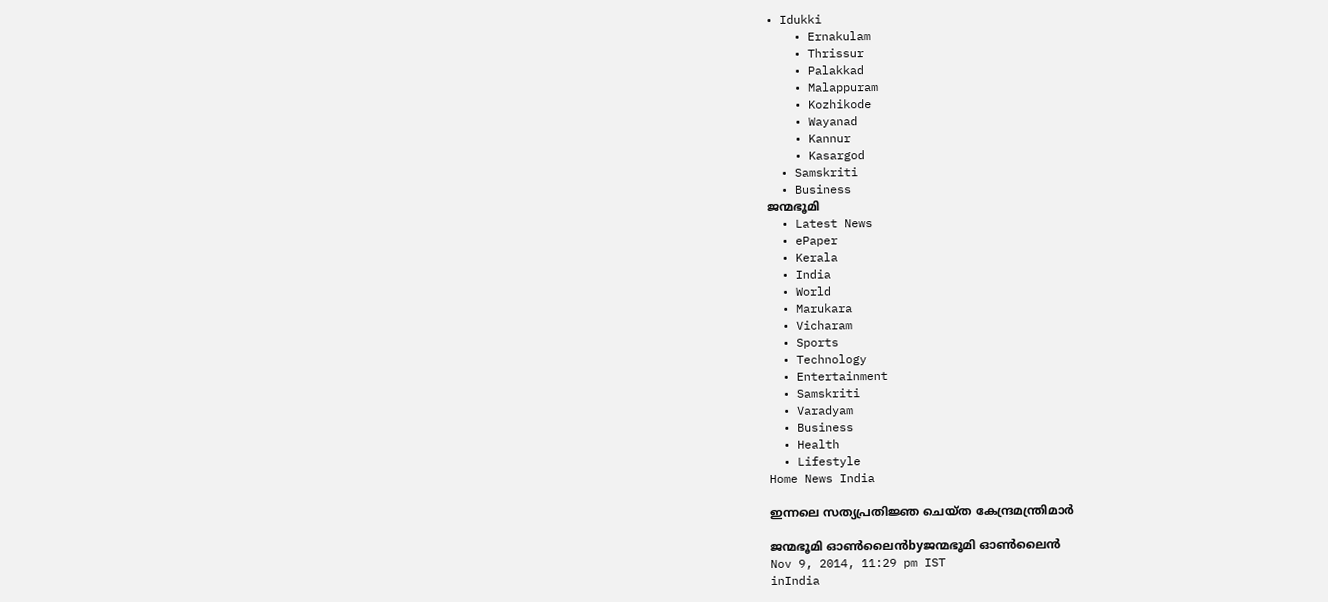• Idukki
    • Ernakulam
    • Thrissur
    • Palakkad
    • Malappuram
    • Kozhikode
    • Wayanad
    • Kannur
    • Kasargod
  • Samskriti
  • Business
ജന്മഭൂമി
  • Latest News
  • ePaper
  • Kerala
  • India
  • World
  • Marukara
  • Vicharam
  • Sports
  • Technology
  • Entertainment
  • Samskriti
  • Varadyam
  • Business
  • Health
  • Lifestyle
Home News India

ഇന്നലെ സത്യപ്രതിജ്ഞ ചെയ്ത കേന്ദ്രമന്ത്രിമാര്‍

ജന്മഭൂമി ഓണ്‍ലൈന്‍byജന്മഭൂമി ഓണ്‍ലൈന്‍
Nov 9, 2014, 11:29 pm IST
inIndia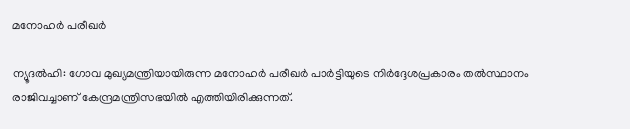മനോഹര്‍ പരീഖര്‍

ന്യൂദല്‍ഹി: ഗോവ മുഖ്യമന്ത്രിയായിരുന്ന മനോഹര്‍ പരീഖര്‍ പാര്‍ട്ടിയുടെ നിര്‍ദ്ദേശപ്രകാരം തല്‍സ്ഥാനം രാജിവച്ചാണ് കേന്ദ്രമന്ത്രിസഭയില്‍ എത്തിയിരിക്കുന്നത്.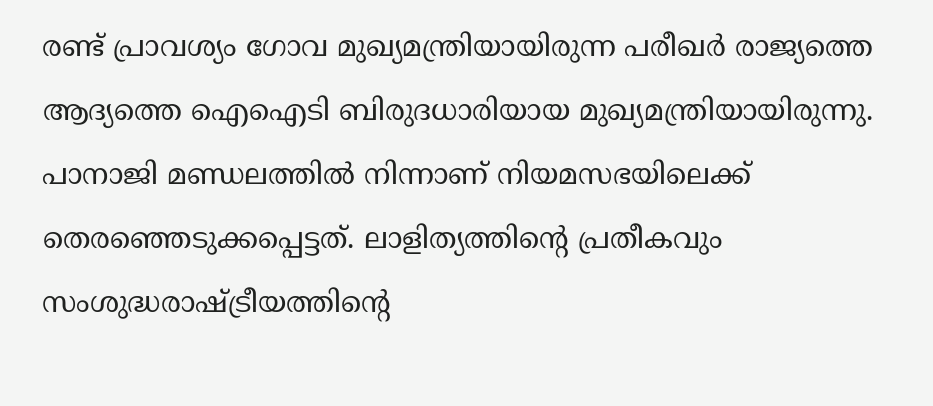രണ്ട് പ്രാവശ്യം ഗോവ മുഖ്യമന്ത്രിയായിരുന്ന പരീഖര്‍ രാജ്യത്തെ ആദ്യത്തെ ഐഐടി ബിരുദധാരിയായ മുഖ്യമന്ത്രിയായിരുന്നു. പാനാജി മണ്ഡലത്തില്‍ നിന്നാണ് നിയമസഭയിലെക്ക് തെരഞ്ഞെടുക്കപ്പെട്ടത്. ലാളിത്യത്തിന്റെ പ്രതീകവും സംശുദ്ധരാഷ്‌ട്രീയത്തിന്റെ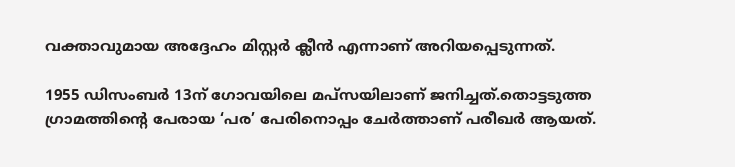വക്താവുമായ അദ്ദേഹം മിസ്റ്റര്‍ ക്ലീന്‍ എന്നാണ് അറിയപ്പെടുന്നത്.

1955 ഡിസംബര്‍ 13ന് ഗോവയിലെ മപ്‌സയിലാണ് ജനിച്ചത്.തൊട്ടടുത്ത ഗ്രാമത്തിന്റെ പേരായ ‘പര’ പേരിനൊപ്പം ചേര്‍ത്താണ് പരീഖര്‍ ആയത്.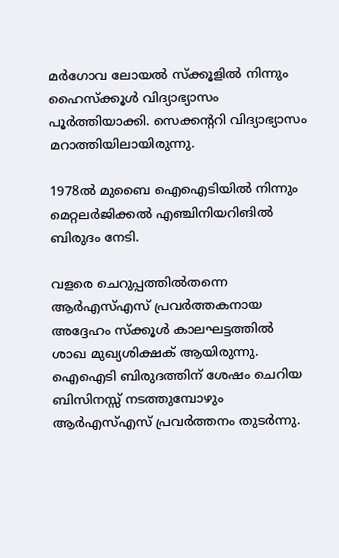മര്‍ഗോവ ലോയല്‍ സ്‌ക്കൂളില്‍ നിന്നും ഹൈസ്‌ക്കൂള്‍ വിദ്യാഭ്യാസം പൂര്‍ത്തിയാക്കി. സെക്കന്ററി വിദ്യാഭ്യാസം മറാത്തിയിലായിരുന്നു.

1978ല്‍ മുബൈ ഐഐടിയില്‍ നിന്നും മെറ്റലര്‍ജിക്കല്‍ എഞ്ചിനിയറിങില്‍ ബിരുദം നേടി.

വളരെ ചെറുപ്പത്തില്‍തന്നെ ആര്‍എസ്എസ് പ്രവര്‍ത്തകനായ അദ്ദേഹം സ്‌ക്കൂള്‍ കാലഘട്ടത്തില്‍ ശാഖ മുഖ്യശിക്ഷക് ആയിരുന്നു. ഐഐടി ബിരുദത്തിന് ശേഷം ചെറിയ ബിസിനസ്സ് നടത്തുമ്പോഴും ആര്‍എസ്എസ് പ്രവര്‍ത്തനം തുടര്‍ന്നു.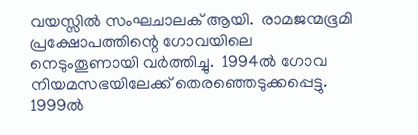വയസ്സില്‍ സംഘചാലക് ആയി.  രാമജന്മഭൂമി പ്രക്ഷോപത്തിന്റെ ഗോവയിലെ നെടുംതൂണായി വര്‍ത്തിച്ചു.  1994ല്‍ ഗോവ നിയമസഭയിലേക്ക് തെരഞ്ഞെടുക്കപ്പെട്ടു. 1999ല്‍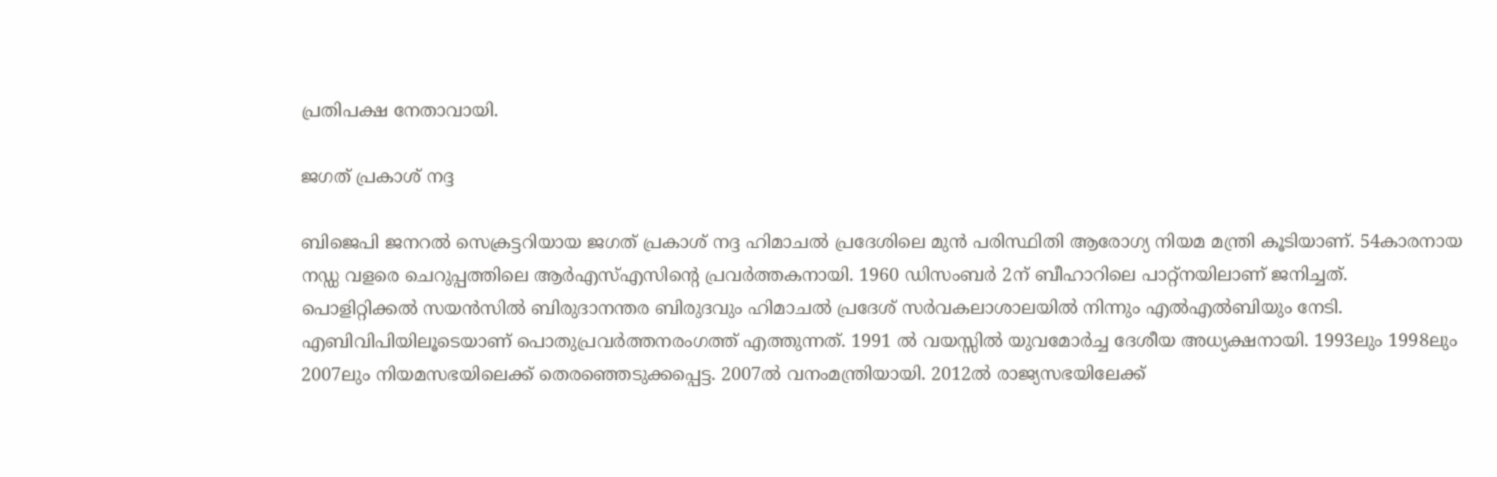പ്രതിപക്ഷ നേതാവായി.

ജഗത് പ്രകാശ് നദ്ദ

ബിജെപി ജനറല്‍ സെക്രട്ടറിയായ ജഗത് പ്രകാശ് നദ്ദ ഹിമാചല്‍ പ്രദേശിലെ മുന്‍ പരിസ്ഥിതി ആരോഗ്യ നിയമ മന്ത്രി കൂടിയാണ്. 54കാരനായ നഡ്ഡ വളരെ ചെറുപ്പത്തിലെ ആര്‍എസ്എസിന്റെ പ്രവര്‍ത്തകനായി. 1960 ഡിസംബര്‍ 2ന് ബീഹാറിലെ പാറ്റ്‌നയിലാണ് ജനിച്ചത്. പൊളിറ്റിക്കല്‍ സയന്‍സില്‍ ബിരുദാനന്തര ബിരുദവും ഹിമാചല്‍ പ്രദേശ് സര്‍വകലാശാലയില്‍ നിന്നും എല്‍എല്‍ബിയും നേടി. എബിവിപിയിലൂടെയാണ് പൊതുപ്രവര്‍ത്തനരംഗത്ത് എത്തുന്നത്. 1991 ല്‍ വയസ്സില്‍ യുവമോര്‍ച്ച ദേശീയ അധ്യക്ഷനായി. 1993ലും 1998ലും 2007ലും നിയമസഭയിലെക്ക് തെരഞ്ഞെടുക്കപ്പെട്ട. 2007ല്‍ വനംമന്ത്രിയായി. 2012ല്‍ രാജ്യസഭയിലേക്ക്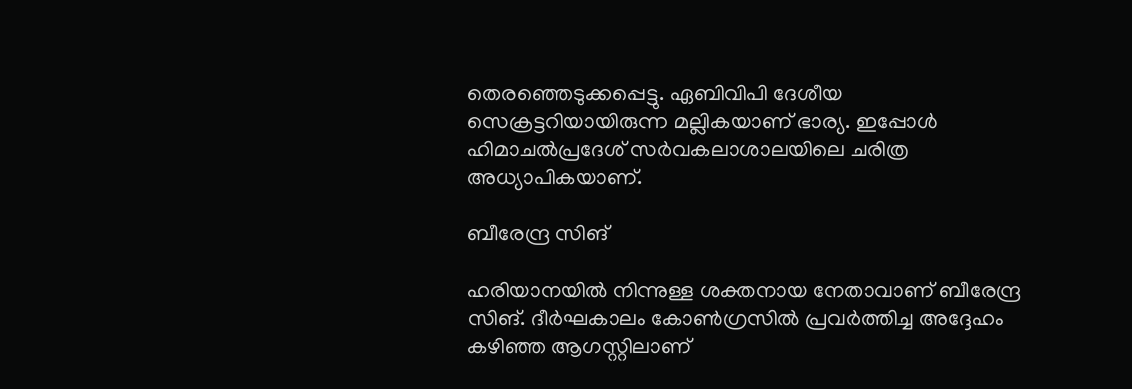തെരഞ്ഞെടുക്കപ്പെട്ടു. ഏബിവിപി ദേശീയ സെക്രട്ടറിയായിരുന്ന മല്ലികയാണ് ഭാര്യ. ഇപ്പോള്‍ ഹിമാചല്‍പ്രദേശ് സര്‍വകലാശാലയിലെ ചരിത്ര അധ്യാപികയാണ്.

ബീരേന്ദ്ര സിങ്

ഹരിയാനയില്‍ നിന്നുള്ള ശക്തനായ നേതാവാണ് ബീരേന്ദ്ര സിങ്. ദീര്‍ഘകാലം കോണ്‍ഗ്രസില്‍ പ്രവര്‍ത്തിച്ച അദ്ദേഹം കഴിഞ്ഞ ആഗസ്റ്റിലാണ്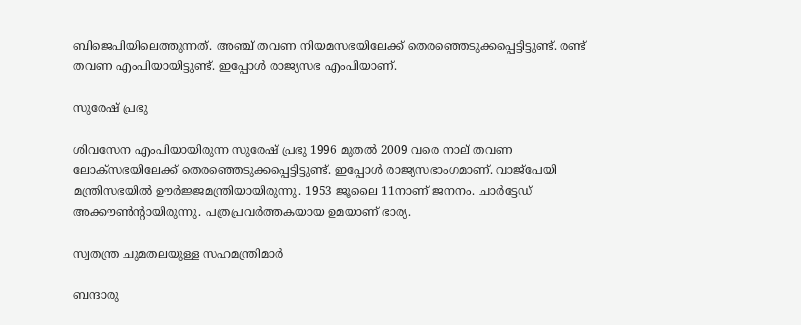ബിജെപിയിലെത്തുന്നത്. അഞ്ച് തവണ നിയമസഭയിലേക്ക് തെരഞ്ഞെടുക്കപ്പെട്ടിട്ടുണ്ട്. രണ്ട് തവണ എംപിയായിട്ടുണ്ട്. ഇപ്പോള്‍ രാജ്യസഭ എംപിയാണ്.

സുരേഷ് പ്രഭു

ശിവസേന എംപിയായിരുന്ന സുരേഷ് പ്രഭു 1996 മുതല്‍ 2009 വരെ നാല് തവണ ലോക്‌സഭയിലേക്ക് തെരഞ്ഞെടുക്കപ്പെട്ടിട്ടുണ്ട്. ഇപ്പോള്‍ രാജ്യസഭാംഗമാണ്. വാജ്‌പേയി മന്ത്രിസഭയില്‍ ഊര്‍ജ്ജമന്ത്രിയായിരുന്നു. 1953 ജൂലൈ 11നാണ് ജനനം. ചാര്‍ട്ടേഡ് അക്കൗണ്‍ന്റായിരുന്നു. പത്രപ്രവര്‍ത്തകയായ ഉമയാണ് ഭാര്യ.

സ്വതന്ത്ര ചുമതലയുള്ള സഹമന്ത്രിമാര്‍

ബന്ദാരു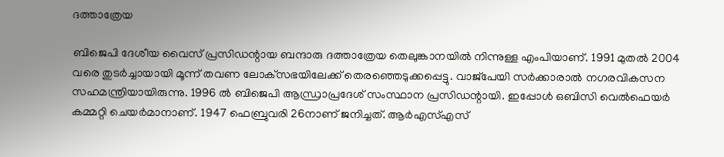ദത്താത്രേയ

ബിജെപി ദേശീയ വൈസ് പ്രസിഡന്റായ ബന്ദാരു ദത്താത്രേയ തെലുങ്കാനയില്‍ നിന്നുള്ള എംപിയാണ്. 1991 മുതല്‍ 2004 വരെ തുടര്‍ച്ചായായി മൂന്ന് തവണ ലോക്‌സഭയിലേക്ക് തെരഞ്ഞെടുക്കപ്പെട്ടു. വാജ്‌പേയി സര്‍ക്കാരാല്‍ നഗരവികസന സഹമന്ത്രിയായിരുന്നു. 1996 ല്‍ ബിജെപി ആന്ധ്രാപ്രദേശ് സംസ്ഥാന പ്രസിഡന്റായി. ഇപ്പോള്‍ ഒബിസി വെല്‍ഫെയര്‍ കമ്മറ്റി ചെയര്‍മാനാണ്. 1947 ഫെബ്രുവരി 26നാണ് ജനിച്ചത്. ആര്‍എസ്എസ്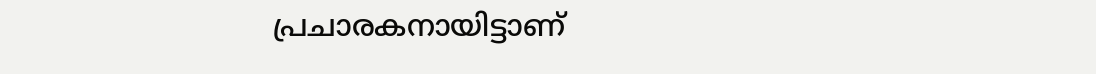പ്രചാരകനായിട്ടാണ്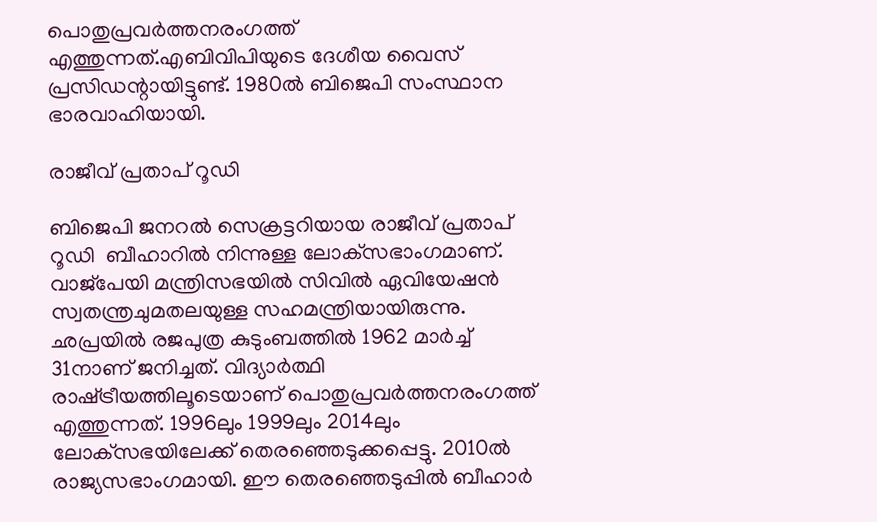പൊതുപ്രവര്‍ത്തനരംഗത്ത് എത്തുന്നത്.എബിവിപിയുടെ ദേശീയ വൈസ് പ്രസിഡന്റായിട്ടുണ്ട്. 1980ല്‍ ബിജെപി സംസ്ഥാന ഭാരവാഹിയായി.

രാജീവ് പ്രതാപ് റൂഡി

ബിജെപി ജനറല്‍ സെക്രട്ടറിയായ രാജീവ് പ്രതാപ് റൂഡി  ബീഹാറില്‍ നിന്നുള്ള ലോക്‌സഭാംഗമാണ്. വാജ്‌പേയി മന്ത്രിസഭയില്‍ സിവില്‍ ഏവിയേഷന്‍ സ്വതന്ത്രചുമതലയുള്ള സഹമന്ത്രിയായിരുന്നു. ഛപ്രയില്‍ രജപുത്ര കുടുംബത്തില്‍ 1962 മാര്‍ച്ച് 31നാണ് ജനിച്ചത്. വിദ്യാര്‍ത്ഥി രാഷ്‌ട്രീയത്തിലൂടെയാണ് പൊതുപ്രവര്‍ത്തനരംഗത്ത് എത്തുന്നത്. 1996ലും 1999ലും 2014ലും ലോക്‌സഭയിലേക്ക് തെരഞ്ഞെടുക്കപ്പെട്ടു. 2010ല്‍ രാജ്യസഭാംഗമായി. ഈ തെരഞ്ഞെടുപ്പില്‍ ബീഹാര്‍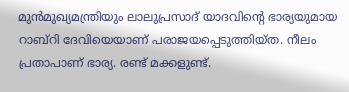മുന്‍മുഖ്യമന്ത്രിയും ലാലുപ്രസാദ് യാദവിന്റെ ഭാര്യയുമായ റാബ്‌റി ദേവിയെയാണ് പരാജയപ്പെടുത്തിയ്ത. നീലം പ്രതാപാണ് ഭാര്യ. രണ്ട് മക്കളുണ്ട്.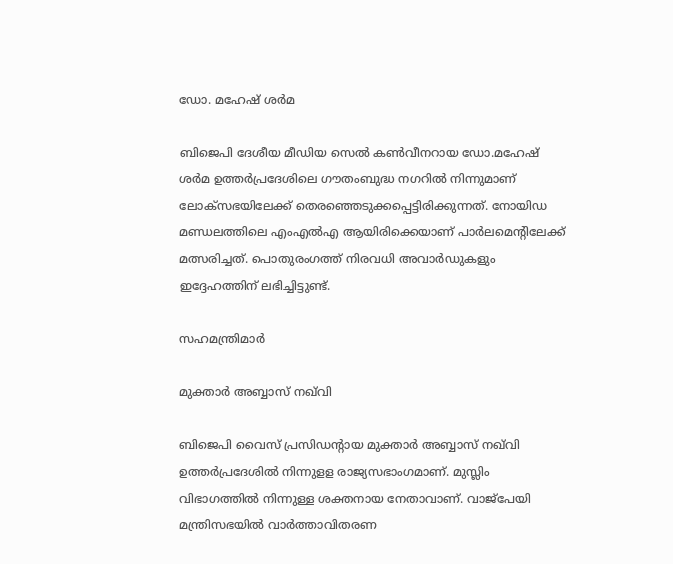ഡോ. മഹേഷ് ശര്‍മ

ബിജെപി ദേശീയ മീഡിയ സെല്‍ കണ്‍വീനറായ ഡോ.മഹേഷ് ശര്‍മ ഉത്തര്‍പ്രദേശിലെ ഗൗതംബുദ്ധ നഗറില്‍ നിന്നുമാണ് ലോക്‌സഭയിലേക്ക് തെരഞ്ഞെടുക്കപ്പെട്ടിരിക്കുന്നത്. നോയിഡ മണ്ഡലത്തിലെ എംഎല്‍എ ആയിരിക്കെയാണ് പാര്‍ലമെന്റിലേക്ക്  മത്സരിച്ചത്. പൊതുരംഗത്ത് നിരവധി അവാര്‍ഡുകളും ഇദ്ദേഹത്തിന് ലഭിച്ചിട്ടുണ്ട്.

സഹമന്ത്രിമാര്‍

മുക്താര്‍ അബ്ബാസ് നഖ്‌വി

ബിജെപി വൈസ് പ്രസിഡന്റായ മുക്താര്‍ അബ്ബാസ് നഖ്‌വി ഉത്തര്‍പ്രദേശില്‍ നിന്നുളള രാജ്യസഭാംഗമാണ്. മുസ്ലിം വിഭാഗത്തില്‍ നിന്നുള്ള ശക്തനായ നേതാവാണ്. വാജ്‌പേയി മന്ത്രിസഭയില്‍ വാര്‍ത്താവിതരണ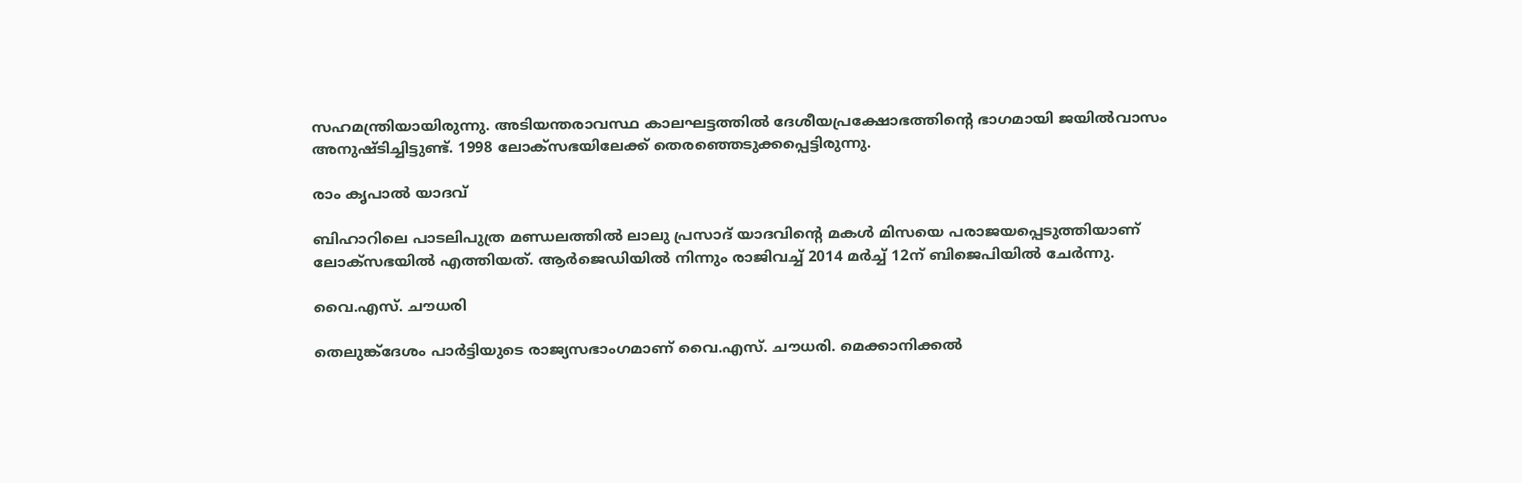സഹമന്ത്രിയായിരുന്നു. അടിയന്തരാവസ്ഥ കാലഘട്ടത്തില്‍ ദേശീയപ്രക്ഷോഭത്തിന്റെ ഭാഗമായി ജയില്‍വാസം അനുഷ്ടിച്ചിട്ടുണ്ട്. 1998 ലോക്‌സഭയിലേക്ക് തെരഞ്ഞെടുക്കപ്പെട്ടിരുന്നു.

രാം കൃപാല്‍ യാദവ്

ബിഹാറിലെ പാടലിപുത്ര മണ്ഡലത്തില്‍ ലാലു പ്രസാദ് യാദവിന്റെ മകള്‍ മിസയെ പരാജയപ്പെടുത്തിയാണ് ലോക്‌സഭയില്‍ എത്തിയത്. ആര്‍ജെഡിയില്‍ നിന്നും രാജിവച്ച് 2014 മര്‍ച്ച് 12ന് ബിജെപിയില്‍ ചേര്‍ന്നു.

വൈ.എസ്. ചൗധരി

തെലുങ്ക്‌ദേശം പാര്‍ട്ടിയുടെ രാജ്യസഭാംഗമാണ് വൈ.എസ്. ചൗധരി. മെക്കാനിക്കല്‍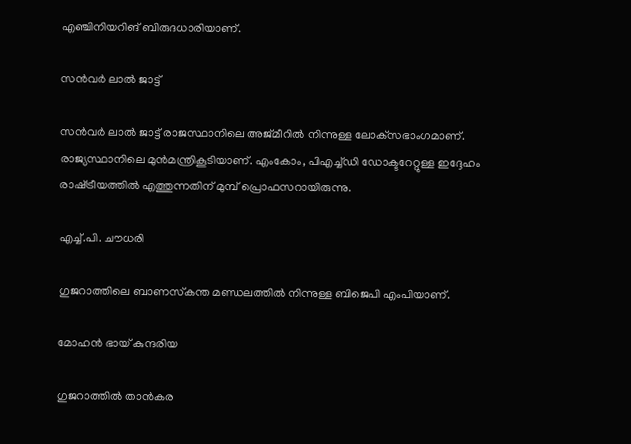എഞ്ചിനിയറിങ് ബിരുദധാരിയാണ്.

സന്‍വര്‍ ലാല്‍ ജാട്ട്

സന്‍വര്‍ ലാല്‍ ജാട്ട് രാജസ്ഥാനിലെ അജ്മീറില്‍ നിന്നുള്ള ലോക്‌സഭാംഗമാണ്. രാജ്യസ്ഥാനിലെ മുന്‍മന്ത്രികൂടിയാണ്. എംകോം, പിഎച്ച്ഡി ഡോക്ടറേറ്റുള്ള ഇദ്ദേഹം രാഷ്‌ട്രീയത്തില്‍ എത്തുന്നതിന് മുമ്പ് പ്രൊഫസറായിരുന്നു.

എച്ച്.പി. ചൗധരി

ഗുജറാത്തിലെ ബാണസ്‌കന്ത മണ്ഡലത്തില്‍ നിന്നുള്ള ബിജെപി എംപിയാണ്.

മോഹന്‍ ഭായ് കുന്ദരിയ

ഗുജറാത്തില്‍ താന്‍കര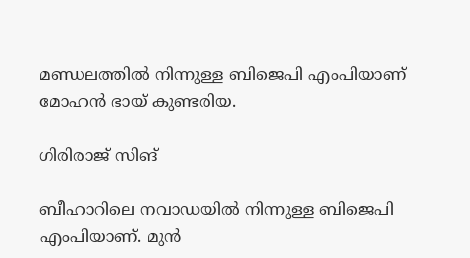മണ്ഡലത്തില്‍ നിന്നുള്ള ബിജെപി എംപിയാണ് മോഹന്‍ ഭായ് കുണ്ടരിയ.

ഗിരിരാജ് സിങ്

ബീഹാറിലെ നവാഡയില്‍ നിന്നുള്ള ബിജെപി എംപിയാണ്. മുന്‍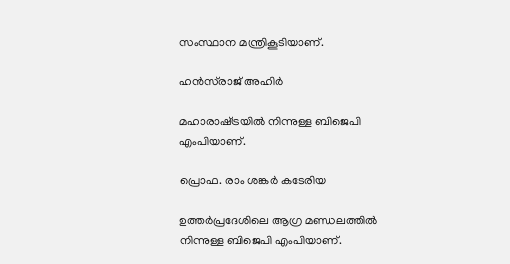സംസ്ഥാന മന്ത്രികൂടിയാണ്.

ഹന്‍സ്‌രാജ് അഹിര്‍

മഹാരാഷ്‌ട്രയില്‍ നിന്നുള്ള ബിജെപി എംപിയാണ്.

പ്രൊഫ. രാം ശങ്കര്‍ കടേരിയ

ഉത്തര്‍പ്രദേശിലെ ആഗ്ര മണ്ഡലത്തില്‍ നിന്നുള്ള ബിജെപി എംപിയാണ്.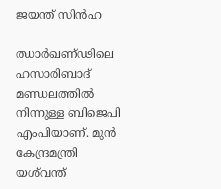ജയന്ത് സിന്‍ഹ

ഝാര്‍ഖണ്ഢിലെ ഹസാരിബാദ് മണ്ഡലത്തില്‍ നിന്നുള്ള ബിജെപി എംപിയാണ്. മുന്‍ കേന്ദ്രമന്ത്രി യശ്‌വന്ത്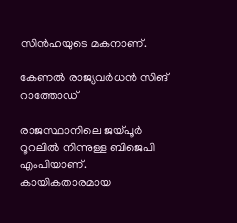സിന്‍ഹയുടെ മകനാണ്.

കേണല്‍ രാജ്യവര്‍ധന്‍ സിങ് റാത്തോഡ്

രാജസ്ഥാനിലെ ജയ്‌പൂര്‍ റൂറലില്‍ നിന്നുള്ള ബിജെപി എംപിയാണ്. കായികതാരമായ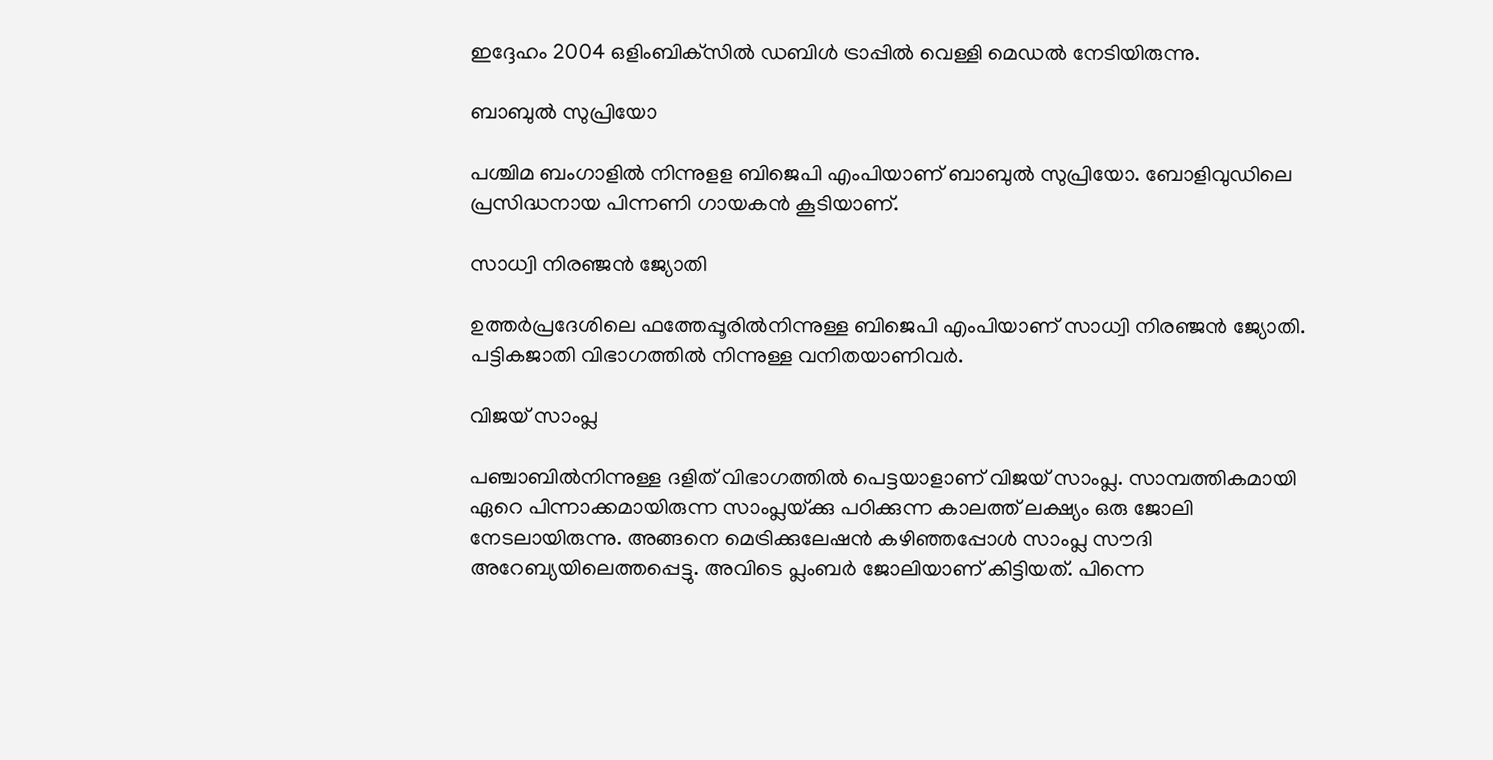ഇദ്ദേഹം 2004 ഒളിംബിക്‌സില്‍ ഡബിള്‍ ട്രാപ്പില്‍ വെള്ളി മെഡല്‍ നേടിയിരുന്നു.

ബാബുല്‍ സുപ്രിയോ

പശ്ചിമ ബംഗാളില്‍ നിന്നുളള ബിജെപി എംപിയാണ് ബാബുല്‍ സുപ്രിയോ. ബോളിവുഡിലെ പ്രസിദ്ധനായ പിന്നണി ഗായകന്‍ കൂടിയാണ്.

സാധ്വി നിരഞ്ജന്‍ ജ്യോതി

ഉത്തര്‍പ്രദേശിലെ ഫത്തേപ്പൂരില്‍നിന്നുള്ള ബിജെപി എംപിയാണ് സാധ്വി നിരഞ്ജന്‍ ജ്യോതി. പട്ടികജാതി വിഭാഗത്തില്‍ നിന്നുള്ള വനിതയാണിവര്‍.

വിജയ് സാംപ്ല

പഞ്ചാബില്‍നിന്നുള്ള ദളിത് വിഭാഗത്തില്‍ പെട്ടയാളാണ് വിജയ് സാംപ്ല. സാമ്പത്തികമായി ഏറെ പിന്നാക്കമായിരുന്ന സാംപ്ലയ്‌ക്കു പഠിക്കുന്ന കാലത്ത് ലക്ഷ്യം ഒരു ജോലി നേടലായിരുന്നു. അങ്ങനെ മെട്രിക്കുലേഷന്‍ കഴിഞ്ഞപ്പോള്‍ സാംപ്ല സൗദി അറേബ്യയിലെത്തപ്പെട്ടു. അവിടെ പ്ലംബര്‍ ജോലിയാണ് കിട്ടിയത്. പിന്നെ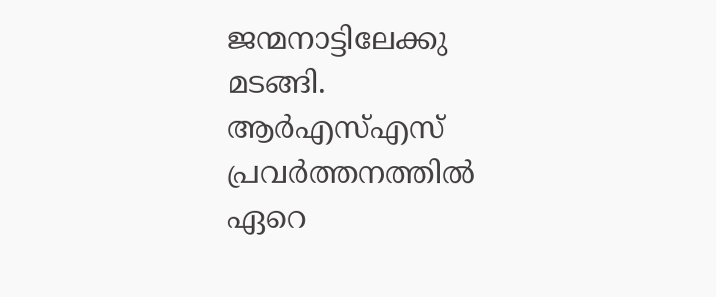ജന്മനാട്ടിലേക്കു മടങ്ങി. ആര്‍എസ്എസ് പ്രവര്‍ത്തനത്തില്‍ ഏറെ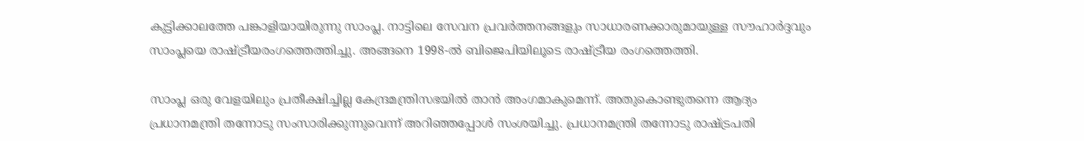കുട്ടിക്കാലത്തേ പങ്കാളിയായിരുന്നു സാംപ്ല. നാട്ടിലെ സേവന പ്രവര്‍ത്തനങ്ങളും സാധാരണക്കാരുമായുള്ള സൗഹാര്‍ദ്ദവും സാംപ്ലയെ രാഷ്‌ട്രീയരംഗത്തെത്തിച്ചു. അങ്ങനെ 1998-ല്‍ ബിജെപിയിലൂടെ രാഷ്‌ട്രീയ രംഗത്തെത്തി.

സാംപ്ല ഒരു വേളയിലും പ്രതീക്ഷിച്ചില്ല കേന്ദ്രമന്ത്രിസഭയില്‍ താന്‍ അംഗമാകുമെന്ന്. അതുകൊണ്ടുതന്നെ ആദ്യം പ്രധാനമന്ത്രി തന്നോടു സംസാരിക്കുന്നുവെന്ന് അറിഞ്ഞപ്പോള്‍ സംശയിച്ചു. പ്രധാനമന്ത്രി തന്നോടു രാഷ്‌ട്രപതി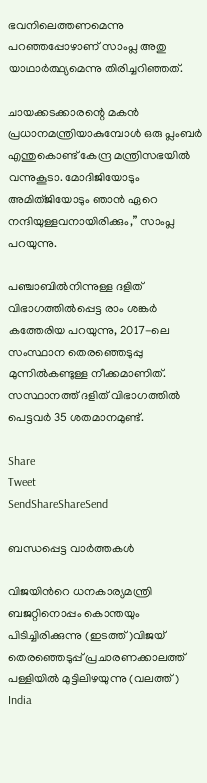ഭവനിലെത്തണമെന്നു പറഞ്ഞപ്പോഴാണ് സാംപ്ല അതു യാഥാര്‍ത്ഥ്യമെന്നു തിരിച്ചറിഞ്ഞത്.

ചായക്കടക്കാരന്റെ മകന്‍ പ്രധാനമന്ത്രിയാകുമ്പോള്‍ ഒരു പ്ലംബര്‍ എന്തുകൊണ്ട് കേന്ദ്ര മന്ത്രിസഭയില്‍ വന്നുകൂടാ. മോദിജിയോടും അമിത്ജിയോടും ഞാന്‍ ഏറെ നന്ദിയുള്ളവനായിരിക്കും,” സാംപ്ല പറയുന്നു.

പഞ്ചാബില്‍നിന്നുള്ള ദളിത് വിഭാഗത്തില്‍പ്പെട്ട രാം ശങ്കര്‍ കത്തേരിയ പറയുന്നു, 2017-ലെ സംസ്ഥാന തെരഞ്ഞെടുപ്പു മുന്നില്‍കണ്ടുള്ള നീക്കമാണിത്. സസ്ഥാനത്ത് ദളിത് വിഭാഗത്തില്‍ പെട്ടവര്‍ 35 ശതമാനമുണ്ട്.

Share
Tweet
SendShareShareSend

ബന്ധപ്പെട്ട വാര്‍ത്തകള്‍

വിജയിന്‍റെ ധനകാര്യമന്ത്രി ബജറ്റിനൊപ്പം കൊന്തയും പിടിച്ചിരിക്കുന്നു (ഇടത്ത്)വിജയ് തെരഞ്ഞെടുപ്പ് പ്രചാരണക്കാലത്ത് പള്ളിയില്‍ മുട്ടിലിഴയുന്നു (വലത്ത്)
India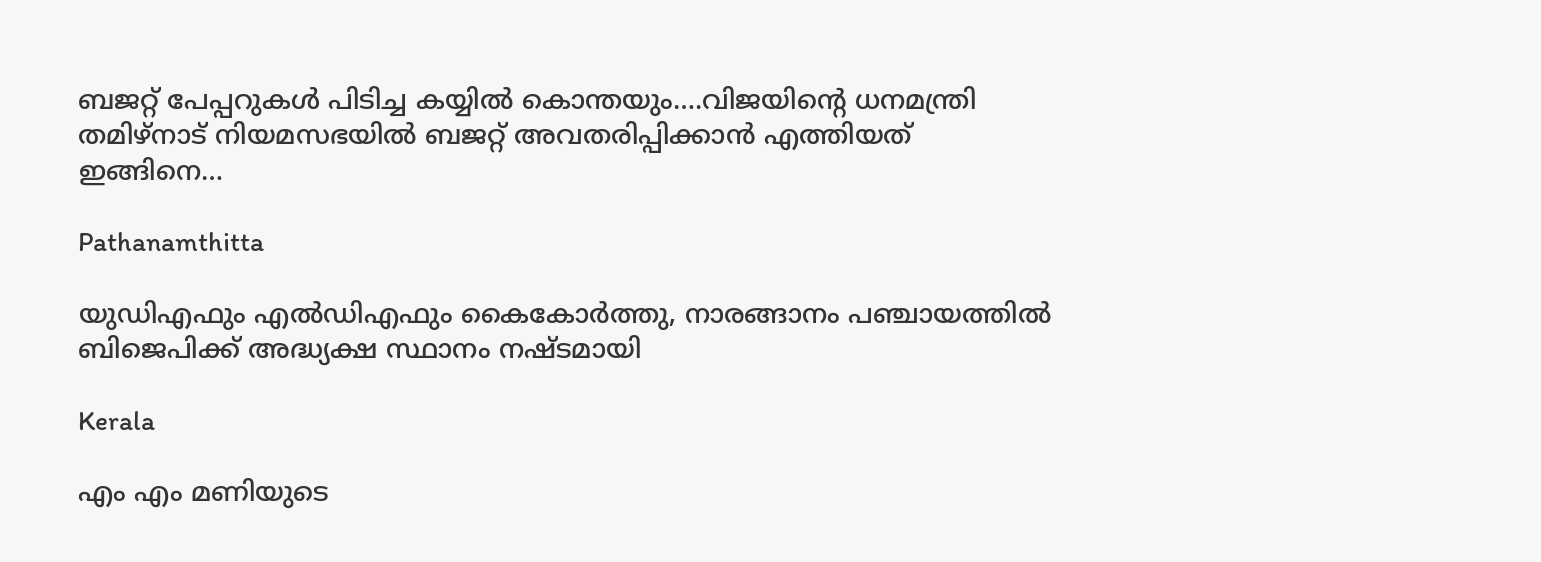ബജറ്റ് പേപ്പറുകള്‍ പിടിച്ച കയ്യില്‍ കൊന്തയും….വിജയിന്റെ ധനമന്ത്രി തമിഴ്നാട് നിയമസഭയില്‍ ബജറ്റ് അവതരിപ്പിക്കാന്‍ എത്തിയത് ഇങ്ങിനെ…

Pathanamthitta

യുഡിഎഫും എല്‍ഡിഎഫും കൈകോര്‍ത്തു, നാരങ്ങാനം പഞ്ചായത്തില്‍ ബിജെപിക്ക് അദ്ധ്യക്ഷ സ്ഥാനം നഷ്ടമായി

Kerala

എം എം മണിയുടെ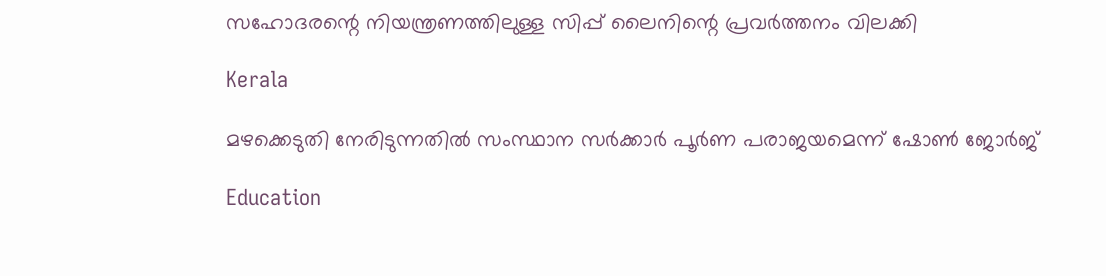സഹോദരന്റെ നിയന്ത്രണത്തിലുള്ള സിപ്പ് ലൈനിന്റെ പ്രവര്‍ത്തനം വിലക്കി

Kerala

മഴക്കെടുതി നേരിടുന്നതില്‍ സംസ്ഥാന സര്‍ക്കാര്‍ പൂര്‍ണ പരാജയമെന്ന് ഷോണ്‍ ജോര്‍ജ്

Education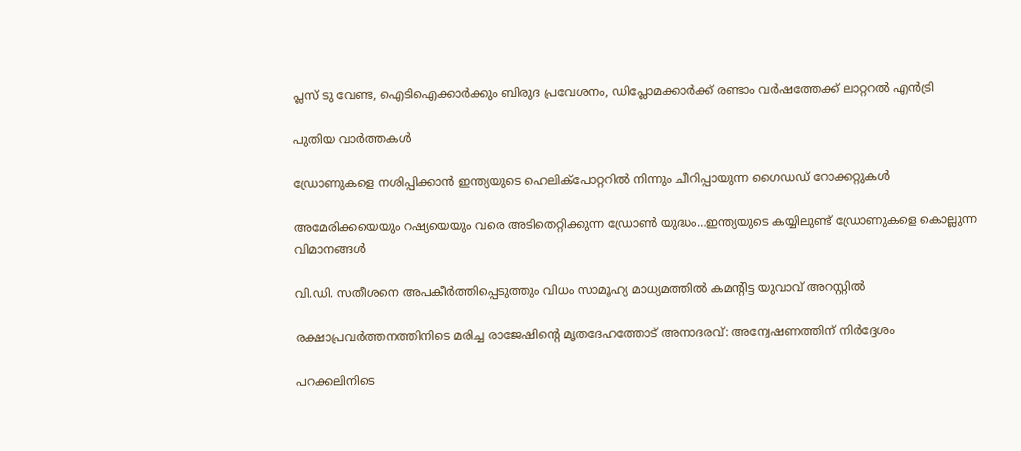പ്ലസ് ടു വേണ്ട, ഐടിഐക്കാര്‍ക്കും ബിരുദ പ്രവേശനം, ഡിപ്ലോമക്കാര്‍ക്ക് രണ്ടാം വര്‍ഷത്തേക്ക് ലാറ്ററല്‍ എന്‍ട്രി

പുതിയ വാര്‍ത്തകള്‍

ഡ്രോണുകളെ നശിപ്പിക്കാന്‍ ഇന്ത്യയുടെ ഹെലിക്പോറ്ററില്‍ നിന്നും ചീറിപ്പായുന്ന ഗൈഡഡ് റോക്കറ്റുകള്‍

അമേരിക്കയെയും റഷ്യയെയും വരെ അടിതെറ്റിക്കുന്ന ഡ്രോണ്‍ യുദ്ധം…ഇന്ത്യയുടെ കയ്യിലുണ്ട് ഡ്രോണുകളെ കൊല്ലുന്ന വിമാനങ്ങള്‍

വി.ഡി. സതീശനെ അപകീര്‍ത്തിപ്പെടുത്തും വിധം സാമൂഹ്യ മാധ്യമത്തില്‍ കമന്റിട്ട യുവാവ് അറസ്റ്റില്‍

രക്ഷാപ്രവര്‍ത്തനത്തിനിടെ മരിച്ച രാജേഷിന്റെ മൃതദേഹത്തോട് അനാദരവ്: അന്വേഷണത്തിന് നിര്‍ദ്ദേശം

പറക്കലിനിടെ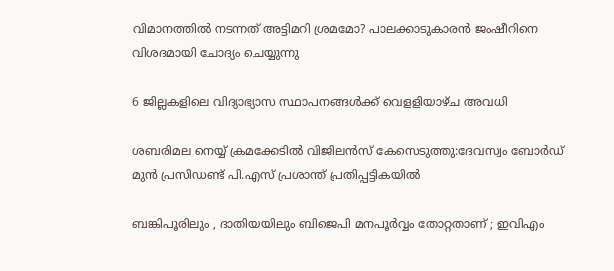വിമാനത്തില്‍ നടന്നത് അട്ടിമറി ശ്രമമോ? പാലക്കാടുകാരന്‍ ജംഷീറിനെ വിശദമായി ചോദ്യം ചെയ്യുന്നു

6 ജില്ലകളിലെ വിദ്യാഭ്യാസ സ്ഥാപനങ്ങള്‍ക്ക് വെളളിയാഴ്ച അവധി

ശബരിമല നെയ്യ് ക്രമക്കേടില്‍ വിജിലന്‍സ് കേസെടുത്തു:ദേവസ്വം ബോര്‍ഡ് മുന്‍ പ്രസിഡണ്ട് പി.എസ് പ്രശാന്ത് പ്രതിപ്പട്ടികയില്‍

ബങ്കിപൂരിലും , ദാതിയയിലും ബിജെപി മനപൂർവ്വം തോറ്റതാണ് ; ഇവിഎം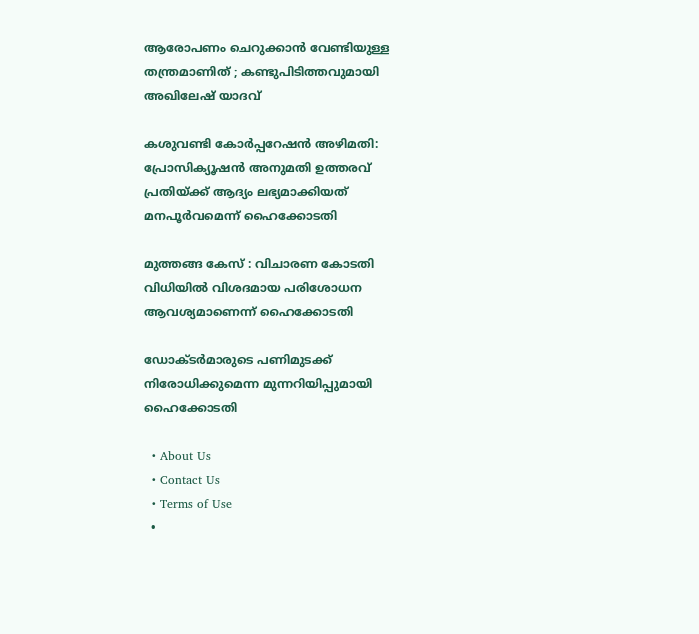ആരോപണം ചെറുക്കാൻ വേണ്ടിയുള്ള തന്ത്രമാണിത് ; കണ്ടുപിടിത്തവുമായി അഖിലേഷ് യാദവ്

കശുവണ്ടി കോര്‍പ്പറേഷന്‍ അഴിമതി: പ്രോസിക്യൂഷന്‍ അനുമതി ഉത്തരവ് പ്രതിയ്‌ക്ക് ആദ്യം ലഭ്യമാക്കിയത് മനപൂര്‍വമെന്ന് ഹൈക്കോടതി

മുത്തങ്ങ കേസ് : വിചാരണ കോടതി വിധിയില്‍ വിശദമായ പരിശോധന ആവശ്യമാണെന്ന് ഹൈക്കോടതി

ഡോക്ടര്‍മാരുടെ പണിമുടക്ക് നിരോധിക്കുമെന്ന മുന്നറിയിപ്പുമായി ഹൈക്കോടതി

  • About Us
  • Contact Us
  • Terms of Use
  •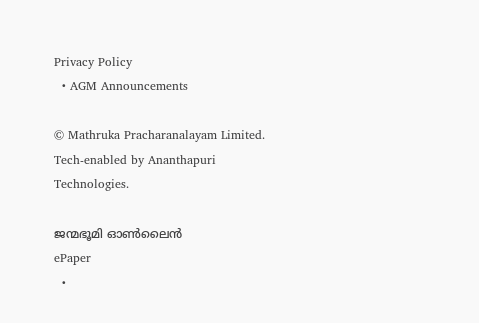Privacy Policy
  • AGM Announcements

© Mathruka Pracharanalayam Limited.
Tech-enabled by Ananthapuri Technologies.

ജന്മഭൂമി ഓണ്‍ലൈന്‍
ePaper
  •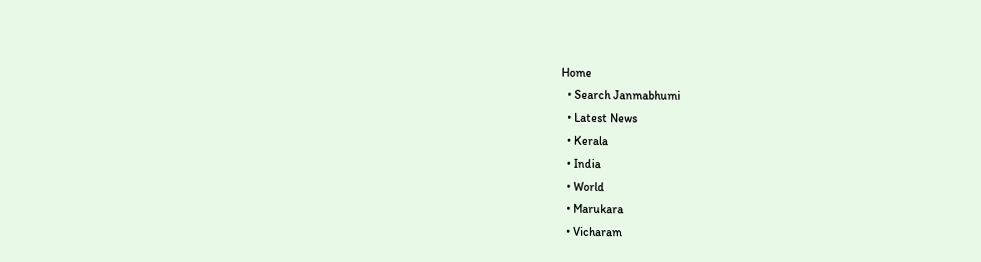Home
  • Search Janmabhumi
  • Latest News
  • Kerala
  • India
  • World
  • Marukara
  • Vicharam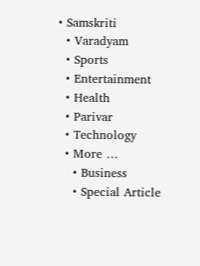• Samskriti
  • Varadyam
  • Sports
  • Entertainment
  • Health
  • Parivar
  • Technology
  • More …
    • Business
    • Special Article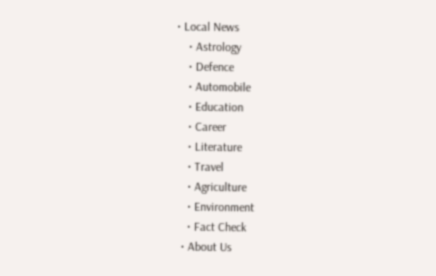• Local News
    • Astrology
    • Defence
    • Automobile
    • Education
    • Career
    • Literature
    • Travel
    • Agriculture
    • Environment
    • Fact Check
  • About Us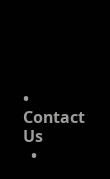• Contact Us
  •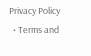Privacy Policy
  • Terms and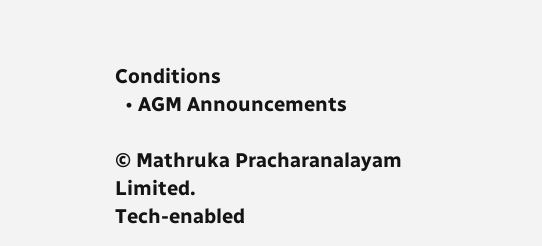Conditions
  • AGM Announcements

© Mathruka Pracharanalayam Limited.
Tech-enabled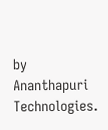by Ananthapuri Technologies.